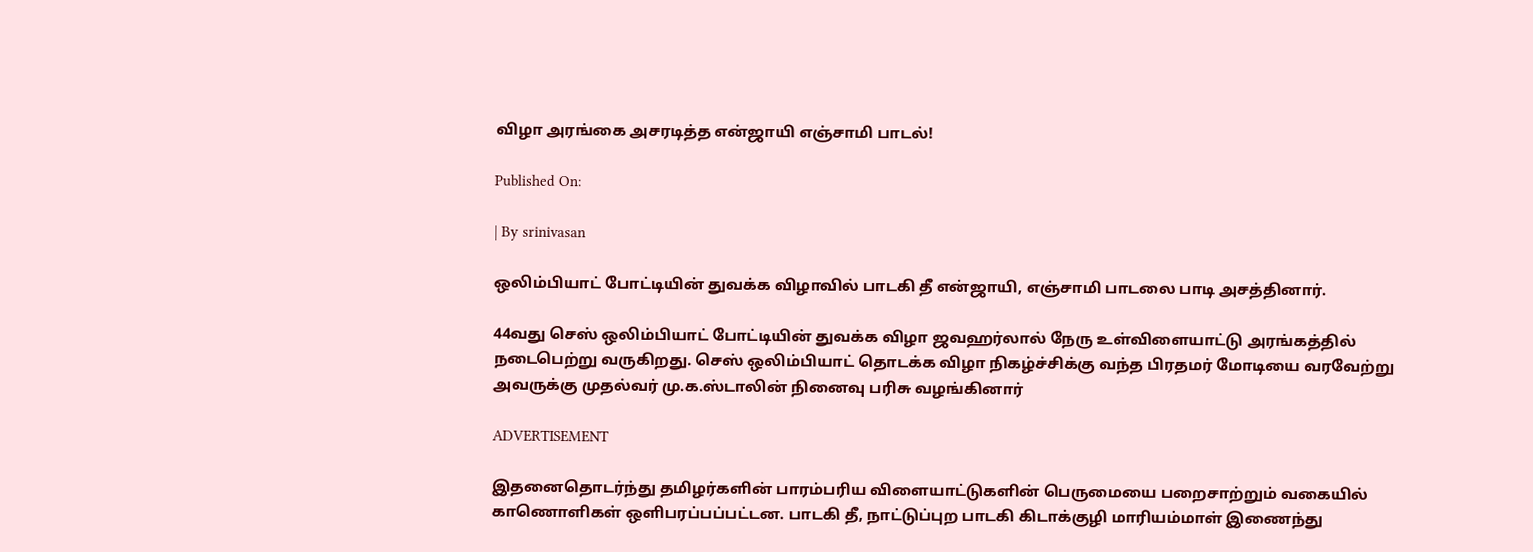விழா அரங்கை அசரடித்த என்ஜாயி எஞ்சாமி பாடல்!

Published On:

| By srinivasan

ஒலிம்பியாட் போட்டியின் துவக்க விழாவில் பாடகி தீ என்ஜாயி, எஞ்சாமி பாடலை பாடி அசத்தினார்.

44வது செஸ் ஒலிம்பியாட் போட்டியின் துவக்க விழா ஜவஹர்லால் நேரு உள்விளையாட்டு அரங்கத்தில் நடைபெற்று வருகிறது. செஸ் ஒலிம்பியாட் தொடக்க விழா நிகழ்ச்சிக்கு வந்த பிரதமர் மோடியை வரவேற்று அவருக்கு முதல்வர் மு.க.ஸ்டாலின் நினைவு பரிசு வழங்கினார்

ADVERTISEMENT

இதனைதொடர்ந்து தமிழர்களின் பாரம்பரிய விளையாட்டுகளின் பெருமையை பறைசாற்றும் வகையில் காணொளிகள் ஒளிபரப்பப்பட்டன. பாடகி தீ, நாட்டுப்புற பாடகி கிடாக்குழி மாரியம்மாள் இணைந்து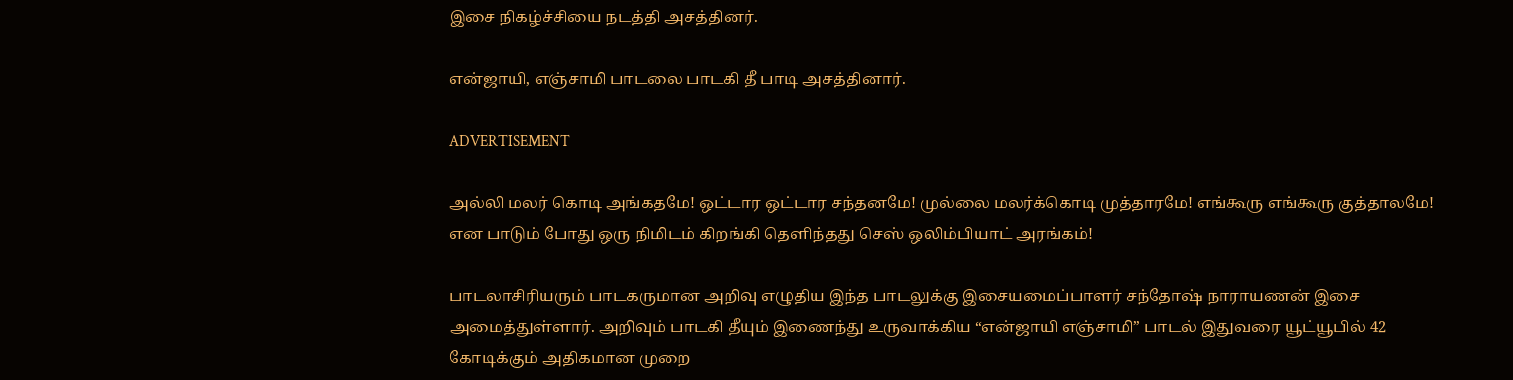இசை நிகழ்ச்சியை நடத்தி அசத்தினர்.

என்ஜாயி, எஞ்சாமி பாடலை பாடகி தீ பாடி அசத்தினார்.

ADVERTISEMENT

அல்லி மலர் கொடி அங்கதமே! ஒட்டார ஒட்டார சந்தனமே! முல்லை மலர்க்கொடி முத்தாரமே! எங்கூரு எங்கூரு குத்தாலமே! என பாடும் போது ஒரு நிமிடம் கிறங்கி தெளிந்தது செஸ் ஒலிம்பியாட் அரங்கம்!

பாடலாசிரியரும் பாடகருமான அறிவு எழுதிய இந்த பாடலுக்கு இசையமைப்பாளர் சந்தோஷ் நாராயணன் இசை அமைத்துள்ளார். அறிவும் பாடகி தீயும் இணைந்து உருவாக்கிய “என்ஜாயி எஞ்சாமி” பாடல் இதுவரை யூட்யூபில் 42 கோடிக்கும் அதிகமான முறை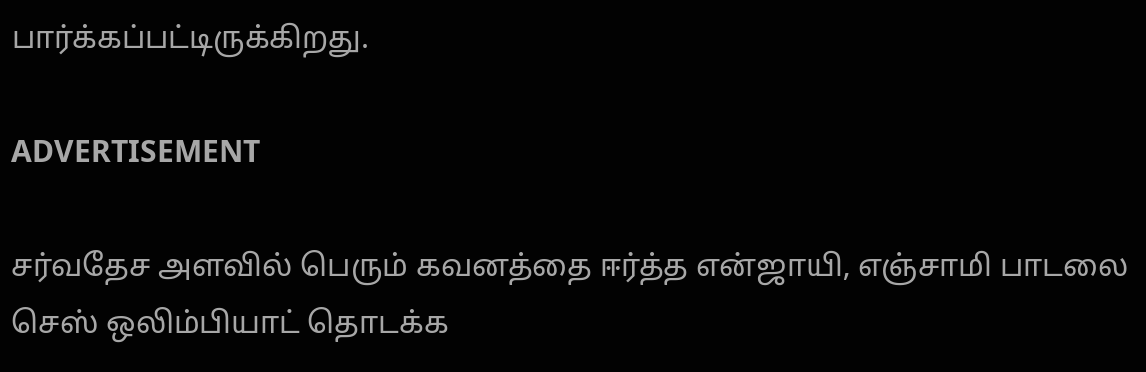பார்க்கப்பட்டிருக்கிறது.

ADVERTISEMENT

சர்வதேச அளவில் பெரும் கவனத்தை ஈர்த்த என்ஜாயி, எஞ்சாமி பாடலை செஸ் ஒலிம்பியாட் தொடக்க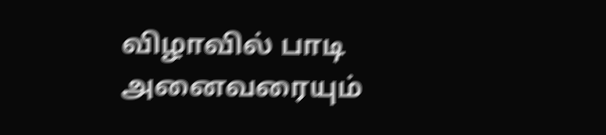விழாவில் பாடி அனைவரையும்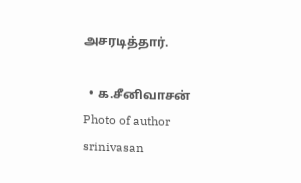அசரடித்தார்.

  • க.சீனிவாசன்
Photo of author
srinivasan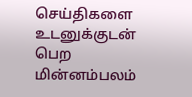செய்திகளை உடனுக்குடன் பெற மின்னம்பலம்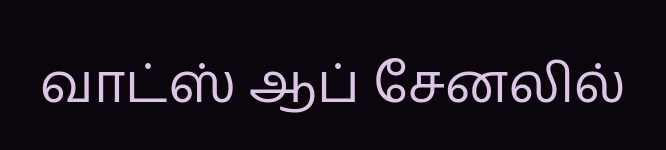வாட்ஸ் ஆப் சேனலில்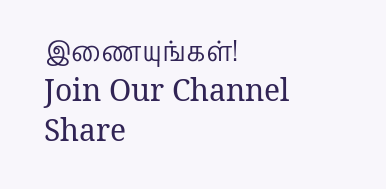இணையுங்கள்!
Join Our Channel
Share